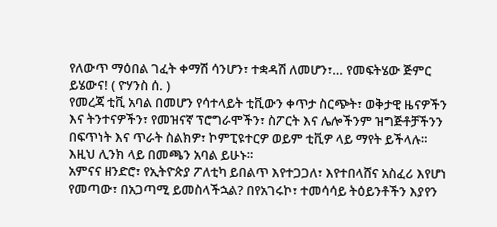የለውጥ ማዕበል ገፈት ቀማሽ ሳንሆን፣ ተቋዳሽ ለመሆን፣… የመፍትሄው ጅምር ይሄውና! ( ዮሃንስ ሰ. )
የመረጃ ቲቪ አባል በመሆን የሳተላይት ቲቪውን ቀጥታ ስርጭት፣ ወቅታዊ ዜናዎችን እና ትንተናዎችን፣ የመዝናኛ ፕሮግራሞችን፣ ስፖርት እና ሌሎችንም ዝግጅቶቻችንን በፍጥነት እና ጥራት ስልክዎ፣ ኮምፒዩተርዎ ወይም ቲቪዎ ላይ ማየት ይችላሉ። እዚህ ሊንክ ላይ በመጫን አባል ይሁኑ።
አምናና ዘንድሮ፣ የኢትዮጵያ ፖለቲካ ይበልጥ እየተጋጋለ፣ እየተበላሸና አስፈሪ እየሆነ የመጣው፣ በአጋጣሚ ይመስላችኋል? በየአገሩኮ፣ ተመሳሳይ ትዕይንቶችን እያየን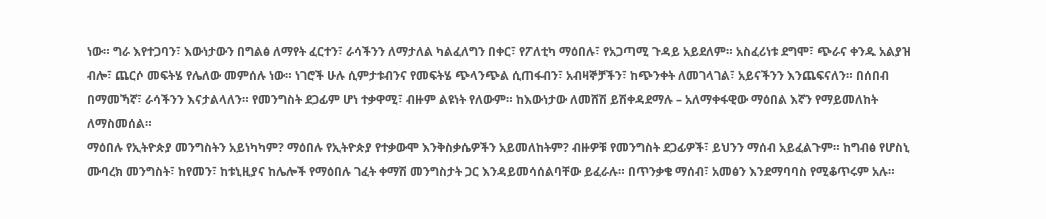ነው። ግራ እየተጋባን፣ እውነታውን በግልፅ ለማየት ፈርተን፣ ራሳችንን ለማታለል ካልፈለግን በቀር፣ የፖለቲካ ማዕበሉ፣ የአጋጣሚ ጉዳይ አይደለም። አስፈሪነቱ ደግሞ፣ ጭራና ቀንዱ አልያዝ ብሎ፣ ጨርሶ መፍትሄ የሌለው መምሰሉ ነው። ነገሮች ሁሉ ሲምታቱብንና የመፍትሄ ጭላንጭል ሲጠፋብን፣ አብዛኞቻችን፣ ከጭንቀት ለመገላገል፣ አይናችንን እንጨፍናለን። በሰበብ በማመኻኛ፣ ራሳችንን እናታልላለን። የመንግስት ደጋፊም ሆነ ተቃዋሚ፣ ብዙም ልዩነት የለውም። ከእውነታው ለመሸሽ ይሽቀዳደማሉ – አለማቀፋዊው ማዕበል እኛን የማይመለከት ለማስመሰል።
ማዕበሉ የኢትዮጵያ መንግስትን አይነካካም? ማዕበሉ የኢትዮጵያ የተቃውሞ እንቅስቃሴዎችን አይመለከትም? ብዙዎቹ የመንግስት ደጋፊዎች፣ ይህንን ማሰብ አይፈልጉም። ከግብፅ የሆስኒ ሙባረክ መንግስት፣ ከየመን፣ ከቱኒዚያና ከሌሎች የማዕበሉ ገፈት ቀማሽ መንግስታት ጋር እንዳይመሳሰልባቸው ይፈራሉ። በጥንቃቄ ማሰብ፣ አመፅን እንደማባባስ የሚቆጥሩም አሉ።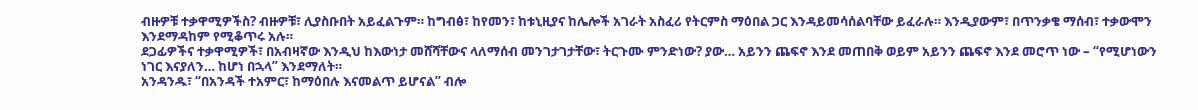ብዙዎቹ ተቃዋሚዎችስ? ብዙዎቹ፣ ሊያስቡበት አይፈልጉም። ከግብፅ፣ ከየመን፣ ከቱኒዚያና ከሌሎች አገራት አስፈሪ የትርምስ ማዕበል ጋር እንዳይመሳሰልባቸው ይፈራሉ። እንዲያውም፣ በጥንቃቄ ማሰብ፣ ተቃውሞን እንደማዳከም የሚቆጥሩ አሉ።
ደጋፊዎችና ተቃዋሚዎች፣ በአብዛኛው እንዲህ ከእውነታ መሸሻቸውና ላለማሰብ መንገታገታቸው፣ ትርጉሙ ምንድነው? ያው… አይንን ጨፍኖ እንደ መጠበቅ ወይም አይንን ጨፍኖ እንደ መሮጥ ነው – “የሚሆነውን ነገር እናያለን… ከሆነ በኋላ” እንደማለት።
አንዳንዱ፣ “በአንዳች ተአምር፣ ከማዕበሉ እናመልጥ ይሆናል” ብሎ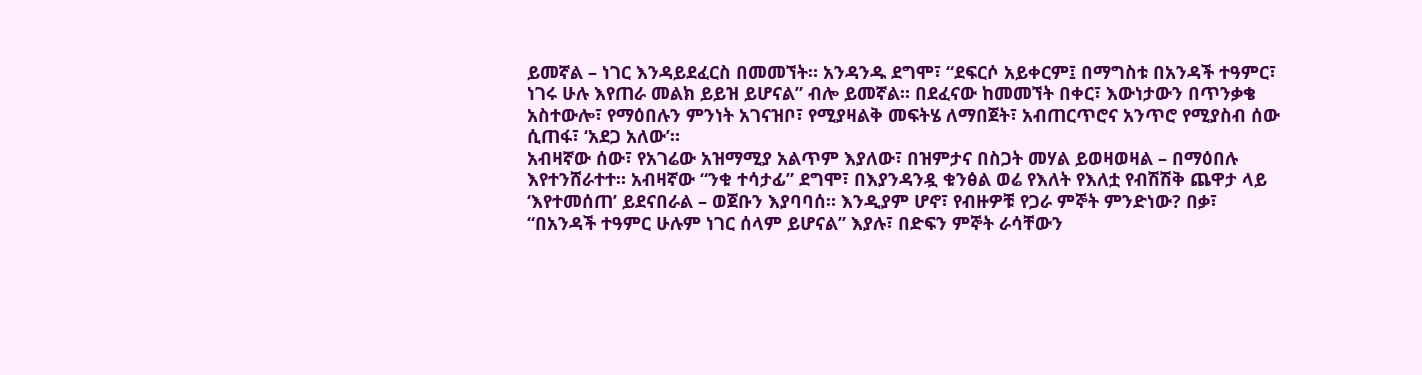ይመኛል – ነገር እንዳይደፈርስ በመመኘት። አንዳንዱ ደግሞ፣ “ደፍርሶ አይቀርም፤ በማግስቱ በአንዳች ተዓምር፣ ነገሩ ሁሉ እየጠራ መልክ ይይዝ ይሆናል” ብሎ ይመኛል። በደፈናው ከመመኘት በቀር፣ እውነታውን በጥንቃቄ አስተውሎ፣ የማዕበሉን ምንነት አገናዝቦ፣ የሚያዛልቅ መፍትሄ ለማበጀት፣ አብጠርጥሮና አንጥሮ የሚያስብ ሰው ሲጠፋ፣ ‘አደጋ አለው’።
አብዛኛው ሰው፣ የአገሬው አዝማሚያ አልጥም እያለው፣ በዝምታና በስጋት መሃል ይወዛወዛል – በማዕበሉ እየተንሸራተተ። አብዛኛው “ንቁ ተሳታፊ” ደግሞ፣ በእያንዳንዷ ቁንፅል ወሬ የእለት የእለቷ የብሽሽቅ ጨዋታ ላይ ‘እየተመሰጠ’ ይደናበራል – ወጀቡን እያባባሰ። እንዲያም ሆኖ፣ የብዙዎቹ የጋራ ምኞት ምንድነው? በቃ፣ “በአንዳች ተዓምር ሁሉም ነገር ሰላም ይሆናል” እያሉ፣ በድፍን ምኞት ራሳቸውን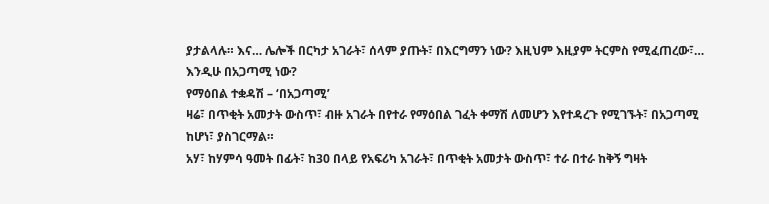ያታልላሉ። እና… ሌሎች በርካታ አገራት፣ ሰላም ያጡት፣ በእርግማን ነው? እዚህም እዚያም ትርምስ የሚፈጠረው፣… እንዲሁ በአጋጣሚ ነው?
የማዕበል ተቋዳሽ – ‘በአጋጣሚ’
ዛሬ፣ በጥቂት አመታት ውስጥ፣ ብዙ አገራት በየተራ የማዕበል ገፈት ቀማሽ ለመሆን እየተዳረጉ የሚገኙት፣ በአጋጣሚ ከሆነ፣ ያስገርማል።
አሃ፣ ከሃምሳ ዓመት በፊት፣ ከ30 በላይ የአፍሪካ አገራት፣ በጥቂት አመታት ውስጥ፣ ተራ በተራ ከቅኝ ግዛት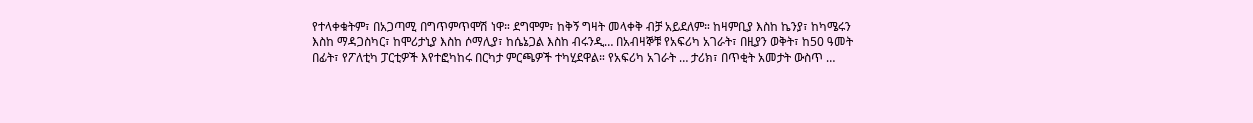የተላቀቁትም፣ በአጋጣሚ በግጥምጥሞሽ ነዋ። ደግሞም፣ ከቅኝ ግዛት መላቀቅ ብቻ አይደለም። ከዛምቢያ እስከ ኬንያ፣ ከካሜሩን እስከ ማዳጋስካር፣ ከሞሪታኒያ እስከ ሶማሊያ፣ ከሴኔጋል እስከ ብሩንዲ… በአብዛኞቹ የአፍሪካ አገራት፣ በዚያን ወቅት፣ ከ50 ዓመት በፊት፣ የፖለቲካ ፓርቲዎች እየተፎካከሩ በርካታ ምርጫዎች ተካሂደዋል። የአፍሪካ አገራት … ታሪክ፣ በጥቂት አመታት ውስጥ …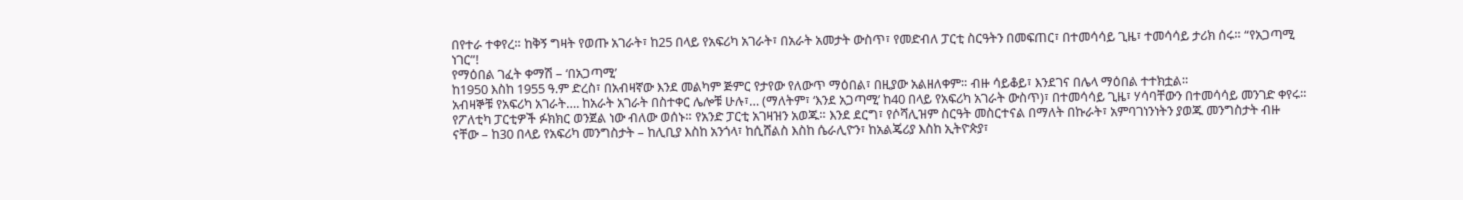በየተራ ተቀየረ። ከቅኝ ግዛት የወጡ አገራት፣ ከ25 በላይ የአፍሪካ አገራት፣ በአራት አመታት ውስጥ፣ የመድብለ ፓርቲ ስርዓትን በመፍጠር፣ በተመሳሳይ ጊዜ፣ ተመሳሳይ ታሪክ ሰሩ። “የአጋጣሚ ነገር”!
የማዕበል ገፈት ቀማሽ – ‘በአጋጣሚ’
ከ1950 እስከ 1955 ዓ.ም ድረስ፣ በአብዛኛው እንደ መልካም ጅምር የታየው የለውጥ ማዕበል፣ በዚያው አልዘለቀም። ብዙ ሳይቆይ፣ እንደገና በሌላ ማዕበል ተተክቷል።
አብዛኞቹ የአፍሪካ አገራት…. ከአራት አገራት በስተቀር ሌሎቹ ሁሉ፣… (ማለትም፣ ‘እንደ አጋጣሚ’ ከ40 በላይ የአፍሪካ አገራት ውስጥ)፣ በተመሳሳይ ጊዜ፣ ሃሳባቸውን በተመሳሳይ መንገድ ቀየሩ። የፖለቲካ ፓርቲዎች ፉክክር ወንጀል ነው ብለው ወሰኑ። የአንድ ፓርቲ አገዛዝን አወጁ። እንደ ደርግ፣ የሶሻሊዝም ስርዓት መስርተናል በማለት በኩራት፣ አምባገነንነትን ያወጁ መንግስታት ብዙ ናቸው – ከ30 በላይ የአፍሪካ መንግስታት – ከሊቢያ እስከ አንጎላ፣ ከሲሸልስ እስከ ሴራሊዮን፣ ከአልጄሪያ እስከ ኢትዮጵያ፣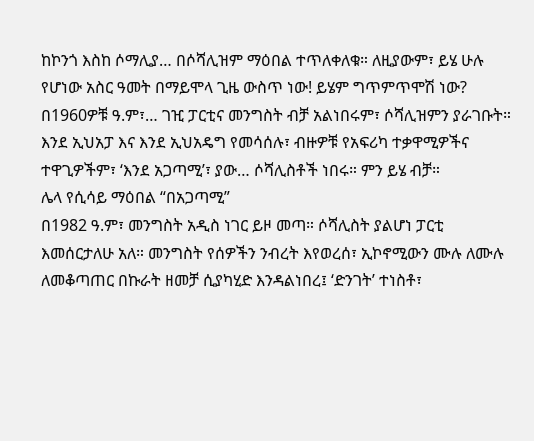ከኮንጎ እስከ ሶማሊያ… በሶሻሊዝም ማዕበል ተጥለቀለቁ። ለዚያውም፣ ይሄ ሁሉ የሆነው አስር ዓመት በማይሞላ ጊዜ ውስጥ ነው! ይሄም ግጥምጥሞሽ ነው?
በ1960ዎቹ ዓ.ም፣… ገዢ ፓርቲና መንግስት ብቻ አልነበሩም፣ ሶሻሊዝምን ያራገቡት። እንደ ኢህአፓ እና እንደ ኢህአዴግ የመሳሰሉ፣ ብዙዎቹ የአፍሪካ ተቃዋሚዎችና ተዋጊዎችም፣ ‘እንደ አጋጣሚ’፣ ያው… ሶሻሊስቶች ነበሩ። ምን ይሄ ብቻ።
ሌላ የሲሳይ ማዕበል “በአጋጣሚ”
በ1982 ዓ.ም፣ መንግስት አዲስ ነገር ይዞ መጣ። ሶሻሊስት ያልሆነ ፓርቲ እመሰርታለሁ አለ። መንግስት የሰዎችን ንብረት እየወረሰ፣ ኢኮኖሚውን ሙሉ ለሙሉ ለመቆጣጠር በኩራት ዘመቻ ሲያካሂድ እንዳልነበረ፤ ‘ድንገት’ ተነስቶ፣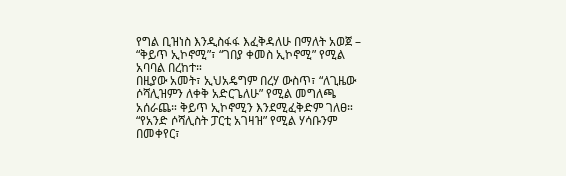የግል ቢዝነስ እንዲስፋፋ እፈቅዳለሁ በማለት አወጀ – “ቅይጥ ኢኮኖሚ”፣ “ገበያ ቀመስ ኢኮኖሚ” የሚል አባባል በረከተ።
በዚያው አመት፣ ኢህአዴግም በረሃ ውስጥ፣ “ለጊዜው ሶሻሊዝምን ለቀቅ አድርጌለሁ” የሚል መግለጫ አሰራጨ። ቅይጥ ኢኮኖሚን እንደሚፈቅድም ገለፀ። “የአንድ ሶሻሊስት ፓርቲ አገዛዝ” የሚል ሃሳቡንም በመቀየር፣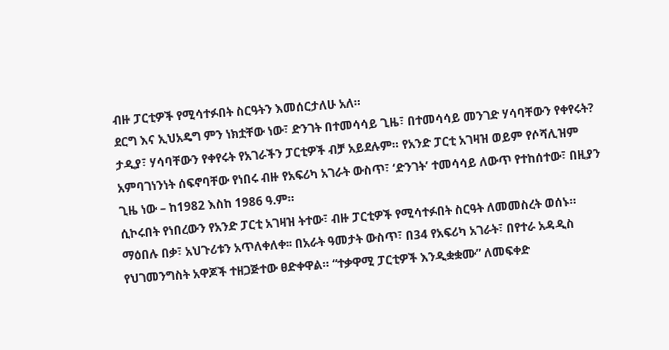ብዙ ፓርቲዎች የሚሳተፉበት ስርዓትን እመሰርታለሁ አለ።
ደርግ እና ኢህአዴግ ምን ነክቷቸው ነው፣ ድንገት በተመሳሳይ ጊዜ፣ በተመሳሳይ መንገድ ሃሳባቸውን የቀየሩት? ታዲያ፣ ሃሳባቸውን የቀየሩት የአገራችን ፓርቲዎች ብቻ አይደሉም። የአንድ ፓርቲ አገዛዝ ወይም የሶሻሊዝም አምባገነንነት ሰፍኖባቸው የነበሩ ብዙ የአፍሪካ አገራት ውስጥ፣ ‘ድንገት’ ተመሳሳይ ለውጥ የተከሰተው፣ በዚያን ጊዜ ነው – ከ1982 እስከ 1986 ዓ.ም።
ሲኮሩበት የነበረውን የአንድ ፓርቲ አገዛዝ ትተው፣ ብዙ ፓርቲዎች የሚሳተፉበት ስርዓት ለመመስረት ወሰኑ።
ማዕበሉ በቃ፣ አህጉሪቱን አጥለቀለቀ፡፡ በአራት ዓመታት ውስጥ፣ በ34 የአፍሪካ አገራት፣ በየተራ አዳዲስ የህገመንግስት አዋጆች ተዘጋጅተው ፀድቀዋል። “ተቃዋሚ ፓርቲዎች እንዲቋቋሙ” ለመፍቀድ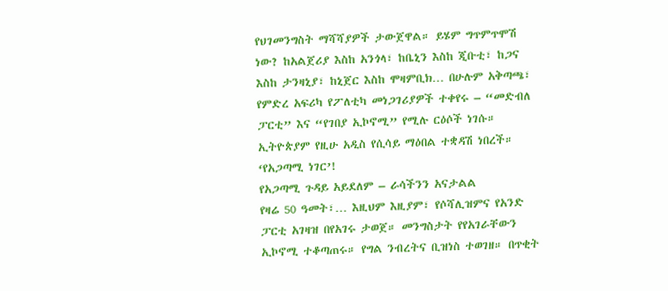የህገመንግስት ማሻሻያዎች ታውጀዋል። ይሄም ግጥምጥሞሽ ነው? ከአልጀሪያ እስከ አንጎላ፣ ከቤኒን እስከ ጂቡቲ፣ ከጋና እስከ ታንዛኒያ፣ ከኒጀር እስከ ሞዛምቢክ… በሁሉም አቅጣጫ፣ የምድረ አፍሪካ የፖለቲካ መነጋገሪያዎች ተቀየሩ – “መድብለ ፓርቲ” እና “የገበያ ኢኮኖሚ” የሚሉ ርዕሶች ነገሱ። ኢትዮጵያም የዚሁ አዲስ የሲሳይ ማዕበል ተቋዳሽ ነበረች። ‘የአጋጣሚ ነገር’!
የአጋጣሚ ጉዳይ አይደለም – ራሳችንን አናታልል
የዛሬ 50 ዓመት፣… እዚህም እዚያም፣ የሶሻሊዝምና የአንድ ፓርቲ አገዛዝ በየአገሩ ታወጀ። መንግስታት የየአገራቸውን ኢኮኖሚ ተቆጣጠሩ። የግል ንብረትና ቢዝነስ ተወገዘ። በጥቂት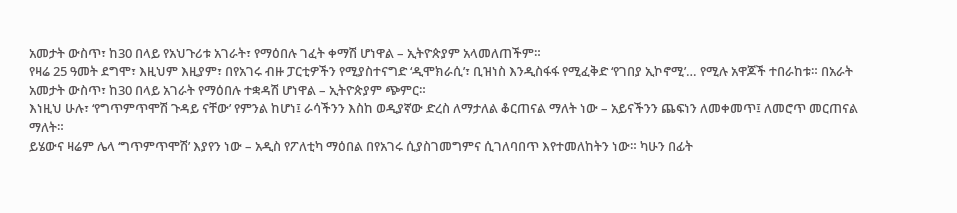አመታት ውስጥ፣ ከ30 በላይ የአህጉሪቱ አገራት፣ የማዕበሉ ገፈት ቀማሽ ሆነዋል – ኢትዮጵያም አላመለጠችም።
የዛሬ 25 ዓመት ደግሞ፣ እዚህም እዚያም፣ በየአገሩ ብዙ ፓርቲዎችን የሚያስተናግድ ‘ዲሞክራሲ’፣ ቢዝነስ እንዲስፋፋ የሚፈቅድ ‘የገበያ ኢኮኖሚ’… የሚሉ አዋጆች ተበራከቱ። በአራት አመታት ውስጥ፣ ከ30 በላይ አገራት የማዕበሉ ተቋዳሽ ሆነዋል – ኢትዮጵያም ጭምር።
እነዚህ ሁሉ፣ ‘የግጥምጥሞሽ ጉዳይ ናቸው’ የምንል ከሆነ፤ ራሳችንን እስከ ወዲያኛው ድረስ ለማታለል ቆርጠናል ማለት ነው – አይናችንን ጨፍነን ለመቀመጥ፤ ለመሮጥ መርጠናል ማለት።
ይሄውና ዛሬም ሌላ ‘ግጥምጥሞሽ’ እያየን ነው – አዲስ የፖለቲካ ማዕበል በየአገሩ ሲያስገመግምና ሲገለባበጥ እየተመለከትን ነው። ካሁን በፊት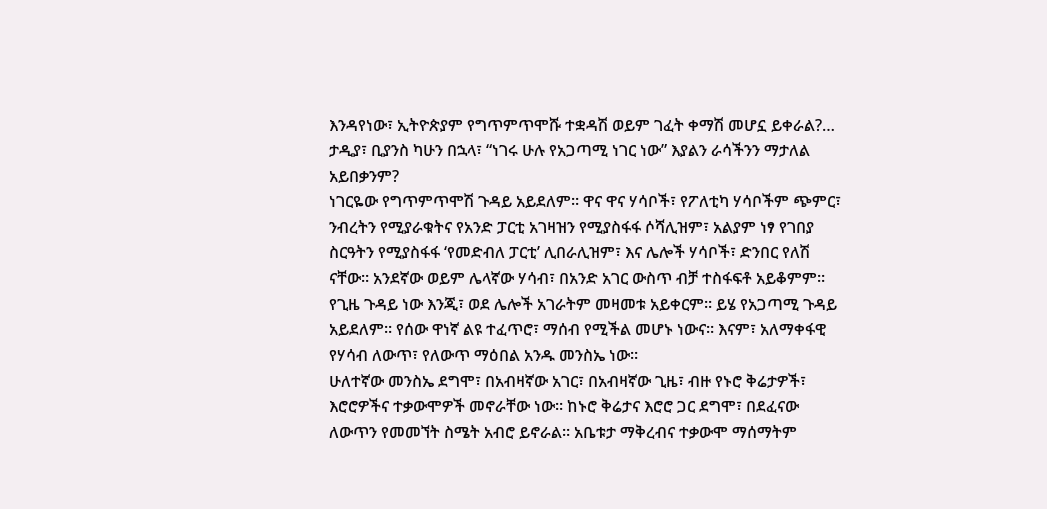እንዳየነው፣ ኢትዮጵያም የግጥምጥሞሹ ተቋዳሽ ወይም ገፈት ቀማሽ መሆኗ ይቀራል?…
ታዲያ፣ ቢያንስ ካሁን በኋላ፣ “ነገሩ ሁሉ የአጋጣሚ ነገር ነው” እያልን ራሳችንን ማታለል አይበቃንም?
ነገርዬው የግጥምጥሞሽ ጉዳይ አይደለም። ዋና ዋና ሃሳቦች፣ የፖለቲካ ሃሳቦችም ጭምር፣ ንብረትን የሚያራቁትና የአንድ ፓርቲ አገዛዝን የሚያስፋፋ ሶሻሊዝም፣ አልያም ነፃ የገበያ ስርዓትን የሚያስፋፋ ‘የመድብለ ፓርቲ’ ሊበራሊዝም፣ እና ሌሎች ሃሳቦች፣ ድንበር የለሽ ናቸው። አንደኛው ወይም ሌላኛው ሃሳብ፣ በአንድ አገር ውስጥ ብቻ ተስፋፍቶ አይቆምም። የጊዜ ጉዳይ ነው እንጂ፣ ወደ ሌሎች አገራትም መዛመቱ አይቀርም። ይሄ የአጋጣሚ ጉዳይ አይደለም። የሰው ዋነኛ ልዩ ተፈጥሮ፣ ማሰብ የሚችል መሆኑ ነውና። እናም፣ አለማቀፋዊ የሃሳብ ለውጥ፣ የለውጥ ማዕበል አንዱ መንስኤ ነው።
ሁለተኛው መንስኤ ደግሞ፣ በአብዛኛው አገር፣ በአብዛኛው ጊዜ፣ ብዙ የኑሮ ቅሬታዎች፣ እሮሮዎችና ተቃውሞዎች መኖራቸው ነው። ከኑሮ ቅሬታና እሮሮ ጋር ደግሞ፣ በደፈናው ለውጥን የመመኘት ስሜት አብሮ ይኖራል። አቤቱታ ማቅረብና ተቃውሞ ማሰማትም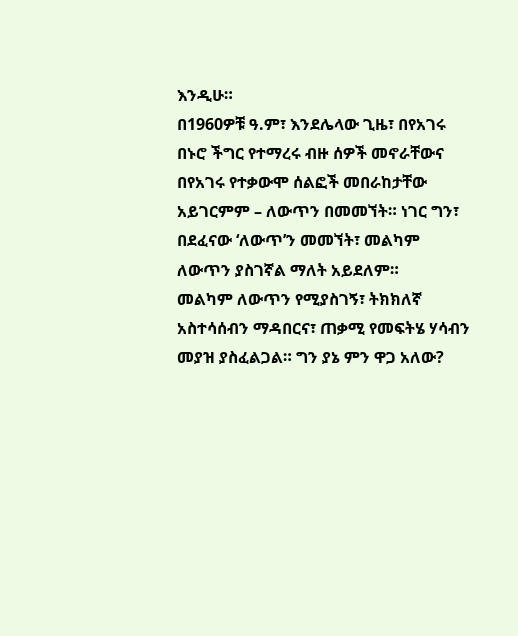እንዲሁ።
በ1960ዎቹ ዓ.ም፣ እንደሌላው ጊዜ፣ በየአገሩ በኑሮ ችግር የተማረሩ ብዙ ሰዎች መኖራቸውና በየአገሩ የተቃውሞ ሰልፎች መበራከታቸው አይገርምም – ለውጥን በመመኘት። ነገር ግን፣ በደፈናው ‘ለውጥ’ን መመኘት፣ መልካም ለውጥን ያስገኛል ማለት አይደለም።
መልካም ለውጥን የሚያስገኝ፣ ትክክለኛ አስተሳሰብን ማዳበርና፣ ጠቃሚ የመፍትሄ ሃሳብን መያዝ ያስፈልጋል። ግን ያኔ ምን ዋጋ አለው?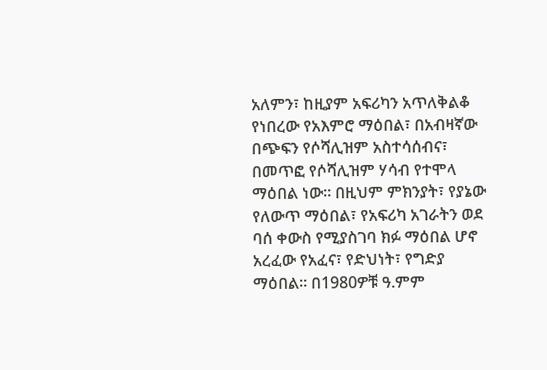አለምን፣ ከዚያም አፍሪካን አጥለቅልቆ የነበረው የአእምሮ ማዕበል፣ በአብዛኛው በጭፍን የሶሻሊዝም አስተሳሰብና፣ በመጥፎ የሶሻሊዝም ሃሳብ የተሞላ ማዕበል ነው። በዚህም ምክንያት፣ የያኔው የለውጥ ማዕበል፣ የአፍሪካ አገራትን ወደ ባሰ ቀውስ የሚያስገባ ክፉ ማዕበል ሆኖ አረፈው የአፈና፣ የድህነት፣ የግድያ ማዕበል። በ1980ዎቹ ዓ.ምም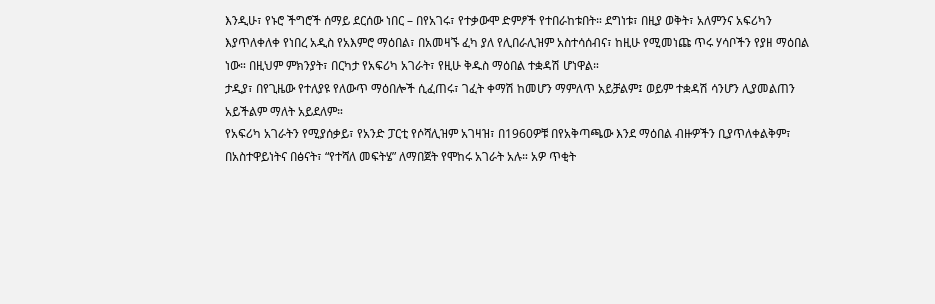እንዲሁ፣ የኑሮ ችግሮች ሰማይ ደርሰው ነበር – በየአገሩ፣ የተቃውሞ ድምፆች የተበራከቱበት። ደግነቱ፣ በዚያ ወቅት፣ አለምንና አፍሪካን እያጥለቀለቀ የነበረ አዲስ የአእምሮ ማዕበል፣ በአመዛኙ ፈካ ያለ የሊበራሊዝም አስተሳሰብና፣ ከዚሁ የሚመነጩ ጥሩ ሃሳቦችን የያዘ ማዕበል ነው። በዚህም ምክንያት፣ በርካታ የአፍሪካ አገራት፣ የዚሁ ቅዱስ ማዕበል ተቋዳሽ ሆነዋል።
ታዲያ፣ በየጊዜው የተለያዩ የለውጥ ማዕበሎች ሲፈጠሩ፣ ገፈት ቀማሽ ከመሆን ማምለጥ አይቻልም፤ ወይም ተቋዳሽ ሳንሆን ሊያመልጠን አይችልም ማለት አይደለም።
የአፍሪካ አገራትን የሚያሰቃይ፣ የአንድ ፓርቲ የሶሻሊዝም አገዛዝ፣ በ1960ዎቹ በየአቅጣጫው እንደ ማዕበል ብዙዎችን ቢያጥለቀልቅም፣ በአስተዋይነትና በፅናት፣ “የተሻለ መፍትሄ” ለማበጀት የሞከሩ አገራት አሉ። አዎ ጥቂት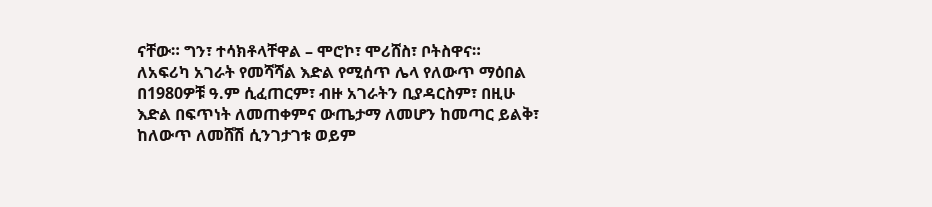ናቸው። ግን፣ ተሳክቶላቸዋል – ሞሮኮ፣ ሞሪሸስ፣ ቦትስዋና።
ለአፍሪካ አገራት የመሻሻል እድል የሚሰጥ ሌላ የለውጥ ማዕበል በ1980ዎቹ ዓ.ም ሲፈጠርም፣ ብዙ አገራትን ቢያዳርስም፣ በዚሁ እድል በፍጥነት ለመጠቀምና ውጤታማ ለመሆን ከመጣር ይልቅ፣ ከለውጥ ለመሸሽ ሲንገታገቱ ወይም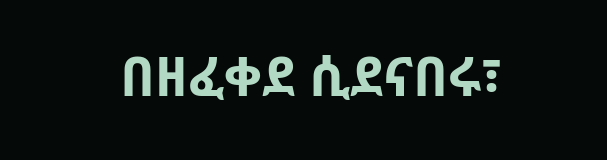በዘፈቀደ ሲደናበሩ፣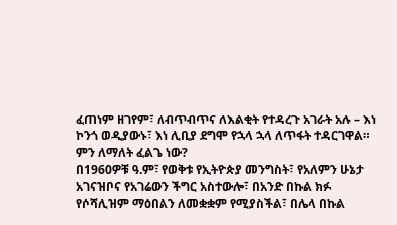ፈጠነም ዘገየም፣ ለብጥብጥና ለእልቂት የተዳረጉ አገራት አሉ – እነ ኮንጎ ወዲያውኑ፣ እነ ሊቢያ ደግሞ የኋላ ኋላ ለጥፋት ተዳርገዋል።
ምን ለማለት ፈልጌ ነው?
በ1960ዎቹ ዓ.ም፣ የወቅቱ የኢትዮጵያ መንግስት፣ የአለምን ሁኔታ አገናዝቦና የአገሬውን ችግር አስተውሎ፣ በአንድ በኩል ክፉ የሶሻሊዝም ማዕበልን ለመቋቋም የሚያስችል፣ በሌላ በኩል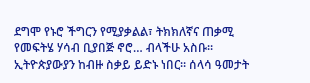ደግሞ የኑሮ ችግርን የሚያቃልል፣ ትክክለኛና ጠቃሚ የመፍትሄ ሃሳብ ቢያበጅ ኖሮ… ብላችሁ አስቡ። ኢትዮጵያውያን ከብዙ ስቃይ ይድኑ ነበር። ሰላሳ ዓመታት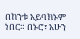በከንቱ አይባክኑም ነበር። በኑሮ፣ አሁን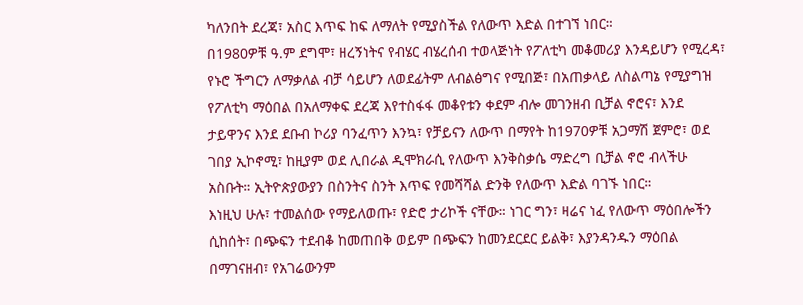ካለንበት ደረጃ፣ አስር እጥፍ ከፍ ለማለት የሚያስችል የለውጥ እድል በተገኘ ነበር።
በ1980ዎቹ ዓ.ም ደግሞ፣ ዘረኝነትና የብሄር ብሄረሰብ ተወላጅነት የፖለቲካ መቆመሪያ እንዳይሆን የሚረዳ፣ የኑሮ ችግርን ለማቃለል ብቻ ሳይሆን ለወደፊትም ለብልፅግና የሚበጅ፣ በአጠቃላይ ለስልጣኔ የሚያግዝ የፖለቲካ ማዕበል በአለማቀፍ ደረጃ እየተስፋፋ መቆየቱን ቀደም ብሎ መገንዘብ ቢቻል ኖሮና፣ እንደ ታይዋንና እንደ ደቡብ ኮሪያ ባንፈጥን እንኳ፣ የቻይናን ለውጥ በማየት ከ1970ዎቹ አጋማሽ ጀምሮ፣ ወደ ገበያ ኢኮኖሚ፣ ከዚያም ወደ ሊበራል ዲሞክራሲ የለውጥ እንቅስቃሴ ማድረግ ቢቻል ኖሮ ብላችሁ አስቡት። ኢትዮጵያውያን በስንትና ስንት እጥፍ የመሻሻል ድንቅ የለውጥ እድል ባገኙ ነበር።
እነዚህ ሁሉ፣ ተመልሰው የማይለወጡ፣ የድሮ ታሪኮች ናቸው። ነገር ግን፣ ዛሬና ነፈ የለውጥ ማዕበሎችን ሲከሰት፣ በጭፍን ተደብቆ ከመጠበቅ ወይም በጭፍን ከመንደርደር ይልቅ፣ እያንዳንዱን ማዕበል በማገናዘብ፣ የአገሬውንም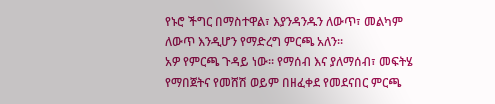የኑሮ ችግር በማስተዋል፣ እያንዳንዱን ለውጥ፣ መልካም ለውጥ እንዲሆን የማድረግ ምርጫ አለን።
አዎ የምርጫ ጉዳይ ነው። የማሰብ እና ያለማሰብ፣ መፍትሄ የማበጀትና የመሸሽ ወይም በዘፈቀደ የመደናበር ምርጫ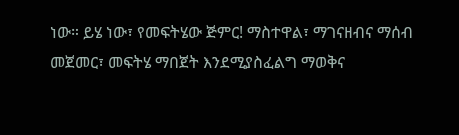ነው። ይሄ ነው፣ የመፍትሄው ጅምር! ማስተዋል፣ ማገናዘብና ማሰብ መጀመር፣ መፍትሄ ማበጀት እንደሚያስፈልግ ማወቅና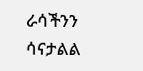ራሳችንን ሳናታልል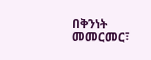በቅንነት መመርመር፣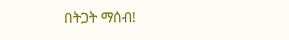በትጋት ማሰብ!